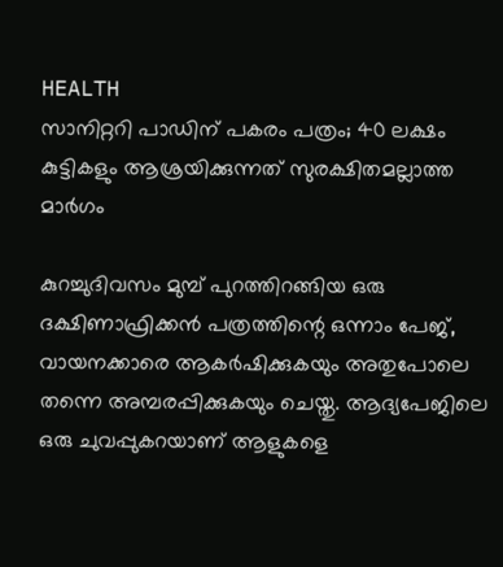HEALTH
സാനിറ്ററി പാഡിന് പകരം പത്രം; 40 ലക്ഷം കുട്ടികളും ആശ്രയിക്കുന്നത് സുരക്ഷിതമല്ലാത്ത മാർഗം

കുറച്ചുദിവസം മുമ്പ് പുറത്തിറങ്ങിയ ഒരു ദക്ഷിണാഫ്രിക്കൻ പത്രത്തിന്റെ ഒന്നാം പേജ്, വായനക്കാരെ ആകർഷിക്കുകയും അതുപോലെ തന്നെ അമ്പരപ്പിക്കുകയും ചെയ്തു. ആദ്യപേജിലെ ഒരു ചുവപ്പുകറയാണ് ആളുകളെ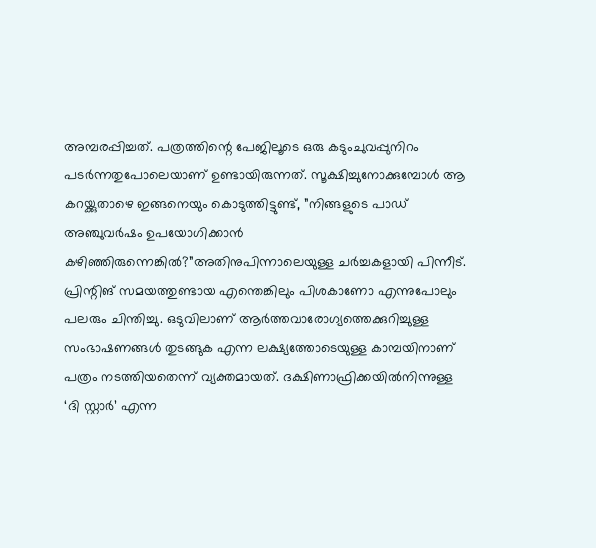അമ്പരപ്പിച്ചത്. പത്രത്തിന്റെ പേജിലൂടെ ഒരു കടുംചുവപ്പുനിറം പടർന്നതുപോലെയാണ് ഉണ്ടായിരുന്നത്. സൂക്ഷിച്ചുനോക്കുമ്പോൾ ആ കറയ്ക്കുതാഴെ ഇങ്ങനെയും കൊടുത്തിട്ടുണ്ട്, ”നിങ്ങളുടെ പാഡ് അഞ്ചുവർഷം ഉപയോഗിക്കാൻ കഴിഞ്ഞിരുന്നെങ്കിൽ?”അതിനുപിന്നാലെയുള്ള ചർച്ചകളായി പിന്നീട്. പ്രിന്റിങ് സമയത്തുണ്ടായ എന്തെങ്കിലും പിശകാണോ എന്നുപോലും പലരും ചിന്തിച്ചു. ഒടുവിലാണ് ആർത്തവാരോഗ്യത്തെക്കുറിച്ചുള്ള സംഭാഷണങ്ങൾ തുടങ്ങുക എന്ന ലക്ഷ്യത്തോടെയുള്ള കാമ്പയിനാണ് പത്രം നടത്തിയതെന്ന് വ്യക്തമായത്. ദക്ഷിണാഫ്രിക്കയിൽനിന്നുള്ള ‘ദി സ്റ്റാർ’ എന്ന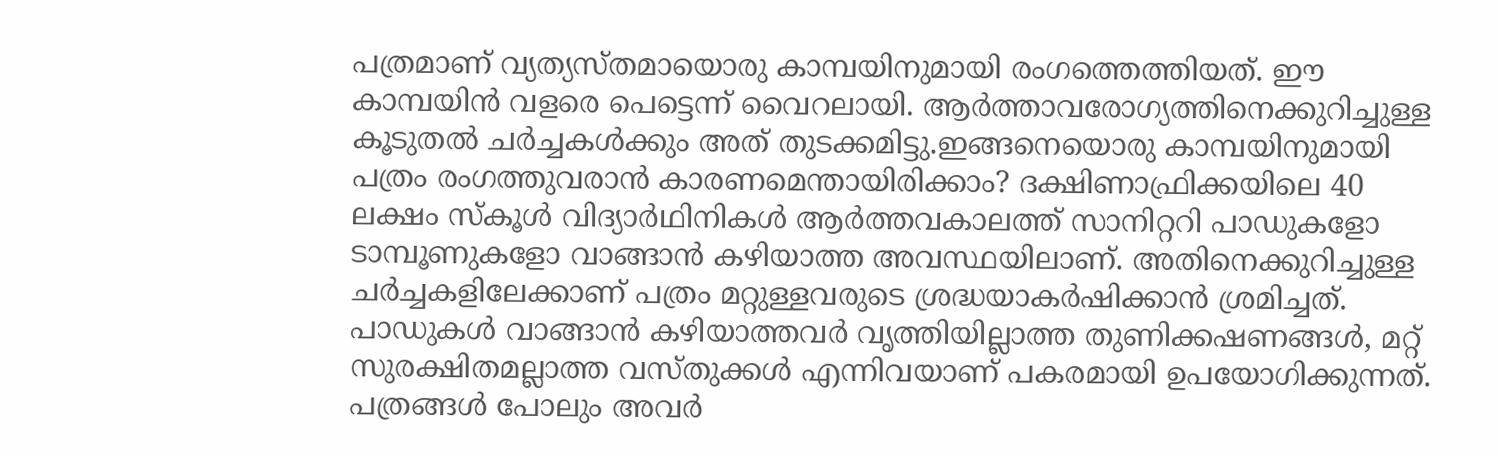പത്രമാണ് വ്യത്യസ്തമായൊരു കാമ്പയിനുമായി രംഗത്തെത്തിയത്. ഈ കാമ്പയിൻ വളരെ പെട്ടെന്ന് വൈറലായി. ആർത്താവരോഗ്യത്തിനെക്കുറിച്ചുള്ള കൂടുതൽ ചർച്ചകൾക്കും അത് തുടക്കമിട്ടു.ഇങ്ങനെയൊരു കാമ്പയിനുമായി പത്രം രംഗത്തുവരാൻ കാരണമെന്തായിരിക്കാം? ദക്ഷിണാഫ്രിക്കയിലെ 40 ലക്ഷം സ്കൂൾ വിദ്യാർഥിനികൾ ആർത്തവകാലത്ത് സാനിറ്ററി പാഡുകളോ ടാമ്പൂണുകളോ വാങ്ങാൻ കഴിയാത്ത അവസ്ഥയിലാണ്. അതിനെക്കുറിച്ചുള്ള ചർച്ചകളിലേക്കാണ് പത്രം മറ്റുള്ളവരുടെ ശ്രദ്ധയാകർഷിക്കാൻ ശ്രമിച്ചത്. പാഡുകൾ വാങ്ങാൻ കഴിയാത്തവർ വൃത്തിയില്ലാത്ത തുണിക്കഷണങ്ങൾ, മറ്റ് സുരക്ഷിതമല്ലാത്ത വസ്തുക്കൾ എന്നിവയാണ് പകരമായി ഉപയോഗിക്കുന്നത്. പത്രങ്ങൾ പോലും അവർ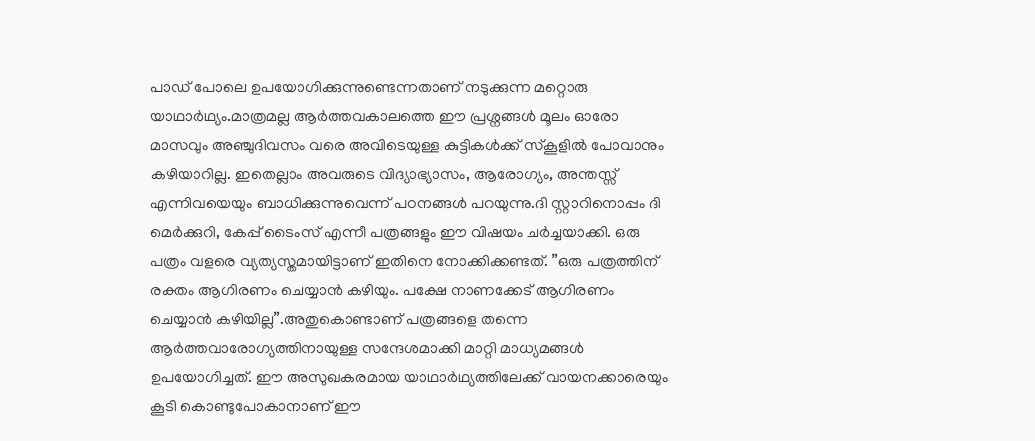പാഡ് പോലെ ഉപയോഗിക്കുന്നുണ്ടെന്നതാണ് നടുക്കുന്ന മറ്റൊരു യാഥാർഥ്യം.മാത്രമല്ല ആർത്തവകാലത്തെ ഈ പ്രശ്നങ്ങൾ മൂലം ഓരോ മാസവും അഞ്ചുദിവസം വരെ അവിടെയുള്ള കുട്ടികൾക്ക് സ്കൂളിൽ പോവാനും കഴിയാറില്ല. ഇതെല്ലാം അവരുടെ വിദ്യാഭ്യാസം, ആരോഗ്യം, അന്തസ്സ് എന്നിവയെയും ബാധിക്കുന്നുവെന്ന് പഠനങ്ങൾ പറയുന്നു.ദി സ്റ്റാറിനൊപ്പം ദി മെർക്കുറി, കേപ്പ് ടൈംസ് എന്നീ പത്രങ്ങളും ഈ വിഷയം ചർച്ചയാക്കി. ഒരു പത്രം വളരെ വ്യത്യസ്തമായിട്ടാണ് ഇതിനെ നോക്കിക്കണ്ടത്. ”ഒരു പത്രത്തിന് രക്തം ആഗിരണം ചെയ്യാൻ കഴിയും. പക്ഷേ നാണക്കേട് ആഗിരണം ചെയ്യാൻ കഴിയില്ല”.അതുകൊണ്ടാണ് പത്രങ്ങളെ തന്നെ ആർത്തവാരോഗ്യത്തിനായുള്ള സന്ദേശമാക്കി മാറ്റി മാധ്യമങ്ങൾ ഉപയോഗിച്ചത്. ഈ അസുഖകരമായ യാഥാർഥ്യത്തിലേക്ക് വായനക്കാരെയും കൂടി കൊണ്ടുപോകാനാണ് ഈ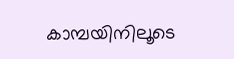കാമ്പയിനിലൂടെ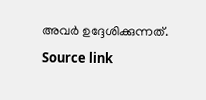അവർ ഉദ്ദേശിക്കുന്നത്.
Source link